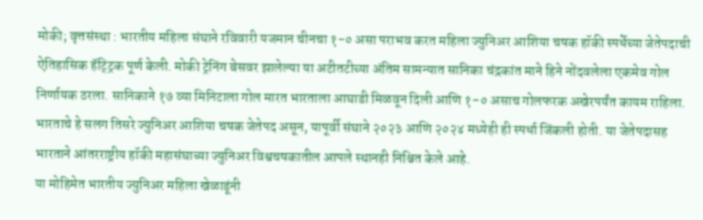मोकी; वृत्तसंस्था : भारतीय महिला संघाने रविवारी यजमान चीनचा १-० असा पराभव करत महिला ज्युनिअर आशिया चषक हॉकी स्पर्धेच्या जेतेपदाची ऐतिहासिक हॅट्ट्रिक पूर्ण केली. मोकी ट्रेनिंग बेसवर झालेल्या या अटीतटीच्या अंतिम सामन्यात सानिका चंद्रकांत माने हिने नोंदवलेला एकमेव गोल निर्णायक ठरला. सानिकाने १७ व्या मिनिटाला गोल मारत भारताला आघाडी मिळवून दिली आणि १-० असाच गोलफरक अखेरपर्यंत कायम राहिला.
भारताचे हे सलग तिसरे ज्युनिअर आशिया चषक जेतेपद असून, यापूर्वी संघाने २०२३ आणि २०२४ मध्येही ही स्पर्धा जिंकली होती. या जेतेपदासह भारताने आंतरराष्ट्रीय हॉकी महासंघाच्या ज्युनिअर विश्वचषकातील आपले स्थानही निश्चित केले आहे.
या मोहिमेत भारतीय ज्युनिअर महिला खेळाडूंनी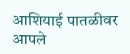आशियाई पातळीवर आपले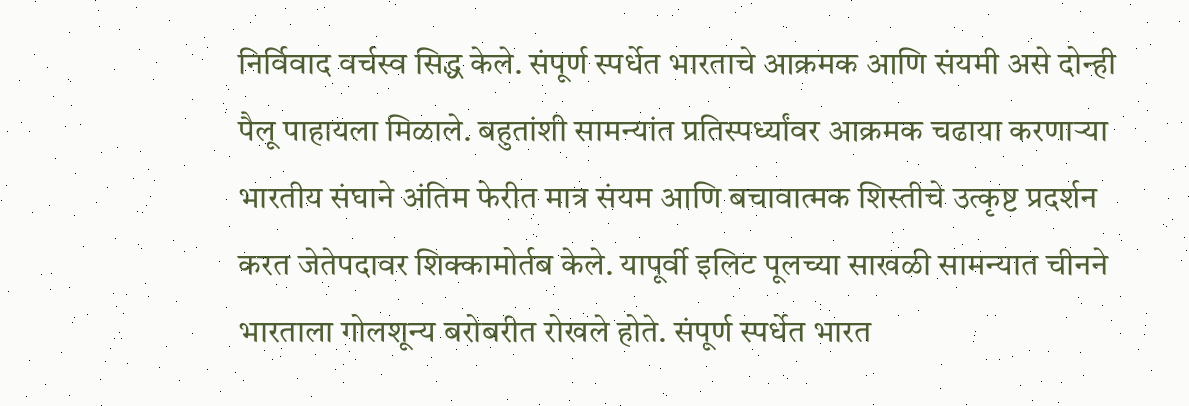निर्विवाद वर्चस्व सिद्ध केले. संपूर्ण स्पर्धेत भारताचे आक्रमक आणि संयमी असे दोन्ही पैलू पाहायला मिळाले. बहुतांशी सामन्यांत प्रतिस्पर्ध्यांवर आक्रमक चढाया करणाऱ्या भारतीय संघाने अंतिम फेरीत मात्र संयम आणि बचावात्मक शिस्तीचे उत्कृष्ट प्रदर्शन करत जेतेपदावर शिक्कामोर्तब केले. यापूर्वी इलिट पूलच्या साखळी सामन्यात चीनने भारताला गोलशून्य बरोबरीत रोखले होते. संपूर्ण स्पर्धेत भारत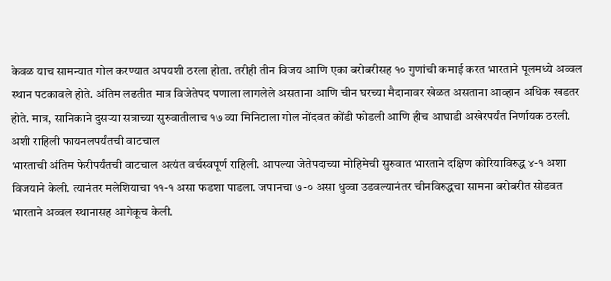केवळ याच सामन्यात गोल करण्यात अपयशी ठरला होता. तरीही तीन विजय आणि एका बरोबरीसह १० गुणांची कमाई करत भारताने पूलमध्ये अव्वल स्थान पटकावले होते. अंतिम लढतीत मात्र विजेतेपद पणाला लागलेले असताना आणि चीन घरच्या मैदानावर खेळत असताना आव्हान अधिक खडतर होते. मात्र, सानिकाने दुसऱ्या सत्राच्या सुरुवातीलाच १७ व्या मिनिटाला गोल नोंदवत कोंडी फोडली आणि हीच आघाडी अखेरपर्यंत निर्णायक ठरली.
अशी राहिली फायनलपर्यंतची वाटचाल
भारताची अंतिम फेरीपर्यंतची वाटचाल अत्यंत वर्चस्वपूर्ण राहिली. आपल्या जेतेपदाच्या मोहिमेची सुरुवात भारताने दक्षिण कोरियाविरुद्ध ४-१ अशा विजयाने केली. त्यानंतर मलेशियाचा ११-१ असा फडशा पाडला. जपानचा ७-० असा धुव्वा उडवल्यानंतर चीनविरुद्धचा सामना बरोबरीत सोडवत भारताने अव्वल स्थानासह आगेकूच केली.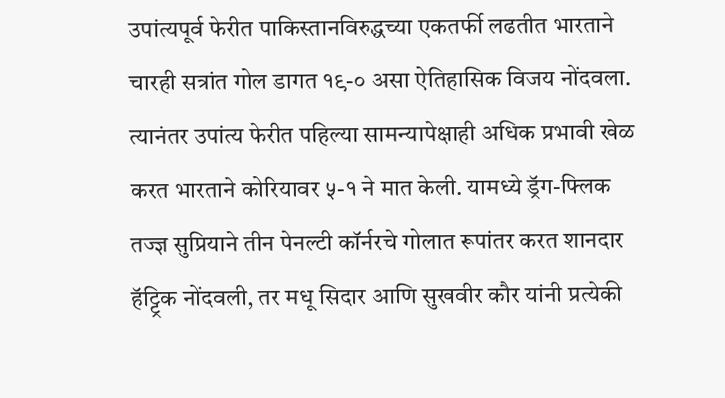उपांत्यपूर्व फेरीत पाकिस्तानविरुद्धच्या एकतर्फी लढतीत भारताने चारही सत्रांत गोल डागत १९-० असा ऐतिहासिक विजय नोंदवला. त्यानंतर उपांत्य फेरीत पहिल्या सामन्यापेक्षाही अधिक प्रभावी खेळ करत भारताने कोरियावर ५-१ ने मात केली. यामध्ये ड्रॅग-फ्लिक तज्ज्ञ सुप्रियाने तीन पेनल्टी कॉर्नरचे गोलात रूपांतर करत शानदार हॅट्ट्रिक नोंदवली, तर मधू सिदार आणि सुखवीर कौर यांनी प्रत्येकी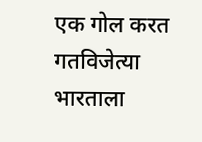एक गोल करत गतविजेत्या भारताला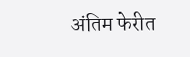अंतिम फेरीत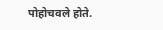पोहोचवले होते.